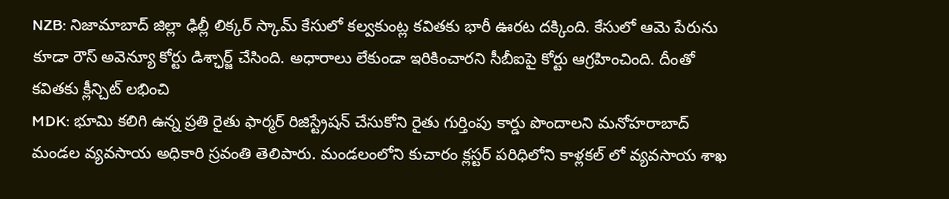NZB: నిజామాబాద్ జిల్లా ఢిల్లీ లిక్కర్ స్కామ్ కేసులో కల్వకుంట్ల కవితకు భారీ ఊరట దక్కింది. కేసులో ఆమె పేరును కూడా రౌస్ అవెన్యూ కోర్టు డిశ్ఛార్జ్ చేసింది. అధారాలు లేకుండా ఇరికించారని సీబీఐపై కోర్టు ఆగ్రహించింది. దీంతో కవితకు క్లీన్చిట్ లభించి
MDK: భూమి కలిగి ఉన్న ప్రతి రైతు ఫార్మర్ రిజిస్ట్రేషన్ చేసుకోని రైతు గుర్తింపు కార్డు పొందాలని మనోహరాబాద్ మండల వ్యవసాయ అధికారి స్రవంతి తెలిపారు. మండలంలోని కుచారం క్లస్టర్ పరిధిలోని కాళ్లకల్ లో వ్యవసాయ శాఖ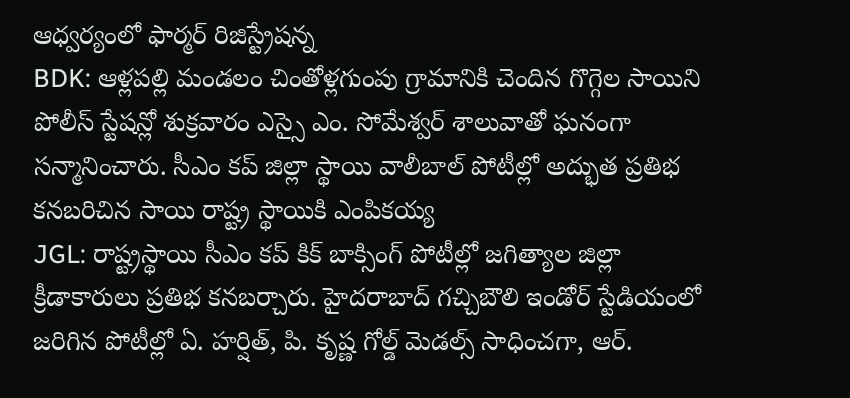ఆధ్వర్యంలో ఫార్మర్ రిజిస్ట్రేషన్న
BDK: ఆళ్లపల్లి మండలం చింతోళ్లగుంపు గ్రామానికి చెందిన గొగ్గెల సాయిని పోలీస్ స్టేషన్లో శుక్రవారం ఎస్సై ఎం. సోమేశ్వర్ శాలువాతో ఘనంగా సన్మానించారు. సీఎం కప్ జిల్లా స్థాయి వాలీబాల్ పోటీల్లో అద్భుత ప్రతిభ కనబరిచిన సాయి రాష్ట్ర స్థాయికి ఎంపికయ్య
JGL: రాష్ట్రస్థాయి సీఎం కప్ కిక్ బాక్సింగ్ పోటీల్లో జగిత్యాల జిల్లా క్రీడాకారులు ప్రతిభ కనబర్చారు. హైదరాబాద్ గచ్చిబౌలి ఇండోర్ స్టేడియంలో జరిగిన పోటీల్లో ఏ. హర్షిత్, పి. కృష్ణ గోల్డ్ మెడల్స్ సాధించగా, ఆర్.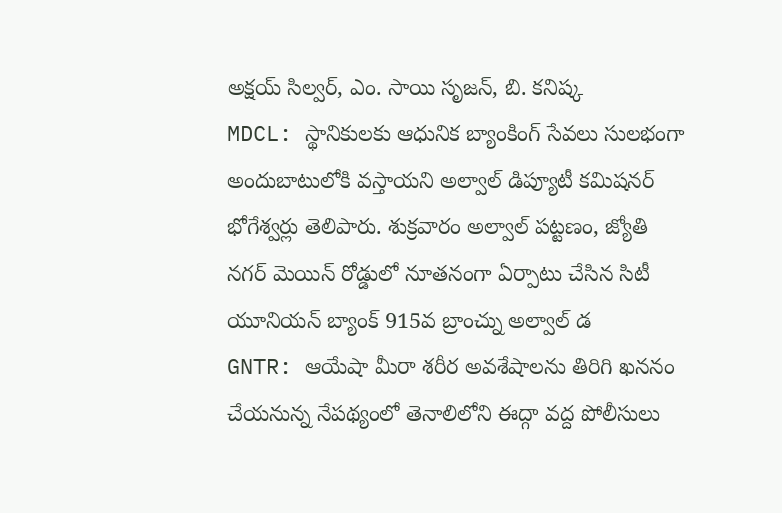అక్షయ్ సిల్వర్, ఎం. సాయి సృజన్, బి. కనిష్క
MDCL: స్థానికులకు ఆధునిక బ్యాంకింగ్ సేవలు సులభంగా అందుబాటులోకి వస్తాయని అల్వాల్ డిప్యూటీ కమిషనర్ భోగేశ్వర్లు తెలిపారు. శుక్రవారం అల్వాల్ పట్టణం, జ్యోతి నగర్ మెయిన్ రోడ్డులో నూతనంగా ఏర్పాటు చేసిన సిటీ యూనియన్ బ్యాంక్ 915వ బ్రాంచ్ను అల్వాల్ డ
GNTR: ఆయేషా మీరా శరీర అవశేషాలను తిరిగి ఖననం చేయనున్న నేపథ్యంలో తెనాలిలోని ఈద్గా వద్ద పోలీసులు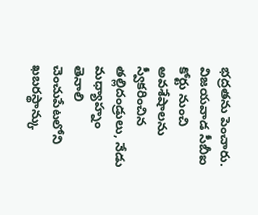భద్రతను పెంచారు. విజయవాడ సీబీఐ కోర్టు నుంచి అవశేషాలను స్వీకరించిన తల్లిదండ్రులు, నేడు మధ్యాహ్నం తెనాలి చెంచుపేటలోని ఖబరస్థాన్కు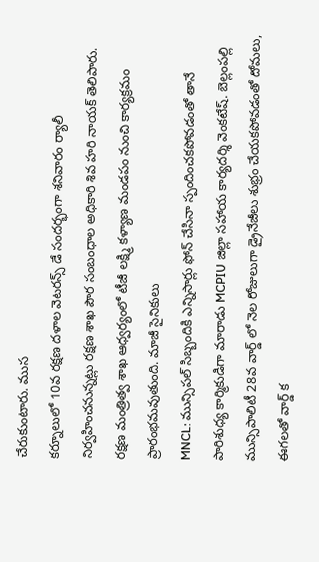చేరుకుంటారు. ముస
కర్నూలులో 10వ రక్షణ దళాల వెటరన్స్ డే సందర్భంగా శనివారం ర్యాలీ నిర్వహించనున్నట్లు రక్షణ శాఖ పౌర సంబంధాల అధికారి శివ హరి నాయక్ తెలిపారు. రక్షణ మంత్రిత్వ శాఖ ఆధ్వర్యంలో టీజీ లక్ష్మి కళ్యాణ మండపం నుంచి కార్యక్రమం ప్రారంభమవుతుంది. మాజీ సైనికులు
MNCL: మున్సిపల్ సిబ్బందికి ఎన్నిసార్లు ఫోన్ చేసినా స్పందించకపోవడంతో తానే పారిశుధ్య కార్మికుడిగా మారాడు MCPIU జిల్లా సహాయ కార్యదర్శి వెంకటేష్. బెల్లంపల్లి మున్సిపాలిటీ 28వ వార్డ్ లో నెల రోజులుగా డ్రైనేజీలు శుభ్రం చేయకపోవడంతో దోమలు, ఈగలతో వార్డ్ క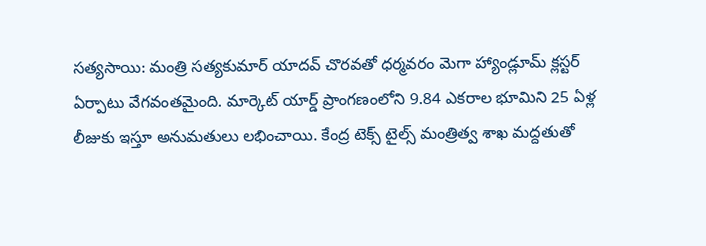సత్యసాయి: మంత్రి సత్యకుమార్ యాదవ్ చొరవతో ధర్మవరం మెగా హ్యాండ్లూమ్ క్లస్టర్ ఏర్పాటు వేగవంతమైంది. మార్కెట్ యార్డ్ ప్రాంగణంలోని 9.84 ఎకరాల భూమిని 25 ఏళ్ల లీజుకు ఇస్తూ అనుమతులు లభించాయి. కేంద్ర టెక్స్ టైల్స్ మంత్రిత్వ శాఖ మద్దతుతో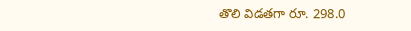తొలి విడతగా రూ. 298.0